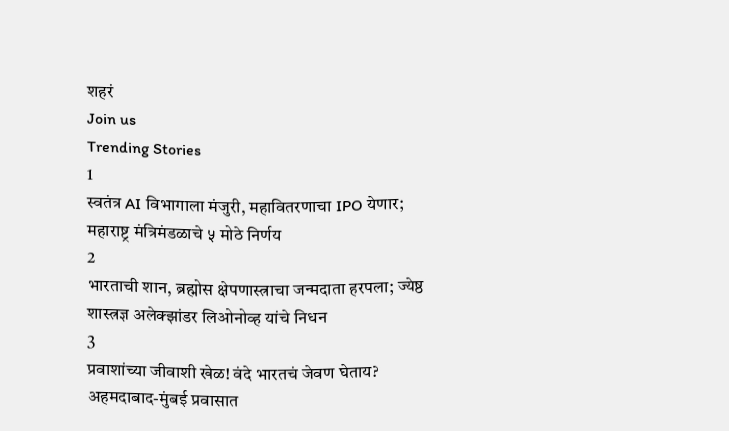शहरं
Join us
Trending Stories
1
स्वतंत्र AI विभागाला मंजुरी, महावितरणाचा IPO येणार; महाराष्ट्र मंत्रिमंडळाचे ५ मोठे निर्णय
2
भारताची शान, ब्रह्मोस क्षेपणास्त्राचा जन्मदाता हरपला; ज्येष्ठ शास्त्रज्ञ अलेक्झांडर लिओनोव्ह यांचे निधन
3
प्रवाशांच्या जीवाशी खेळ! वंदे भारतचं जेवण घेताय? अहमदाबाद-मुंबई प्रवासात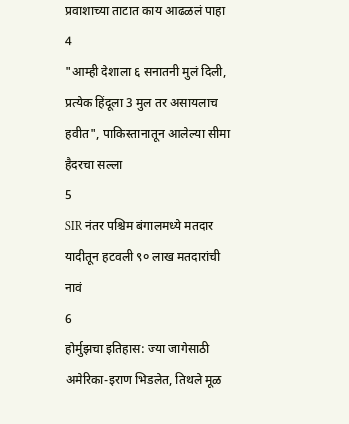प्रवाशाच्या ताटात काय आढळलं पाहा
4
"आम्ही देशाला ६ सनातनी मुलं दिली, प्रत्येक हिंदूला 3 मुल तर असायलाच हवीत", पाकिस्तानातून आलेल्या सीमा हैदरचा सल्ला
5
SIR नंतर पश्चिम बंगालमध्ये मतदार यादीतून हटवली ९० लाख मतदारांची नावं
6
होर्मुझचा इतिहास: ज्या जागेसाठी अमेरिका-इराण भिडलेत, तिथले मूळ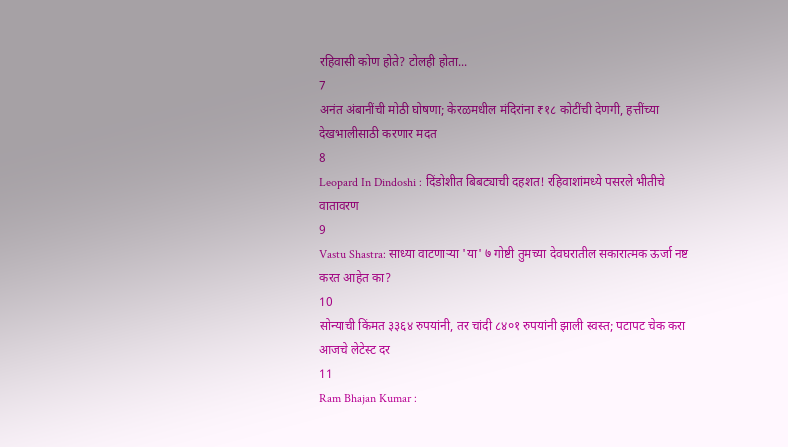रहिवासी कोण होते? टोलही होता...
7
अनंत अंबानींची मोठी घोषणा; केरळमधील मंदिरांना ₹१८ कोटींची देणगी, हत्तींच्या देखभालीसाठी करणार मदत
8
Leopard In Dindoshi : दिंडोशीत बिबट्याची दहशत! रहिवाशांमध्ये पसरले भीतीचे वातावरण
9
Vastu Shastra: साध्या वाटणाऱ्या 'या' ७ गोष्टी तुमच्या देवघरातील सकारात्मक ऊर्जा नष्ट करत आहेत का?
10
सोन्याची किंमत ३३६४ रुपयांनी, तर चांदी ८४०१ रुपयांनी झाली स्वस्त; पटापट चेक करा आजचे लेटेस्ट दर
11
Ram Bhajan Kumar :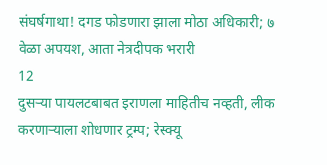संघर्षगाथा! दगड फोडणारा झाला मोठा अधिकारी; ७ वेळा अपयश, आता नेत्रदीपक भरारी
12
दुसऱ्या पायलटबाबत इराणला माहितीच नव्हती, लीक करणाऱ्याला शोधणार ट्रम्प; रेस्क्यू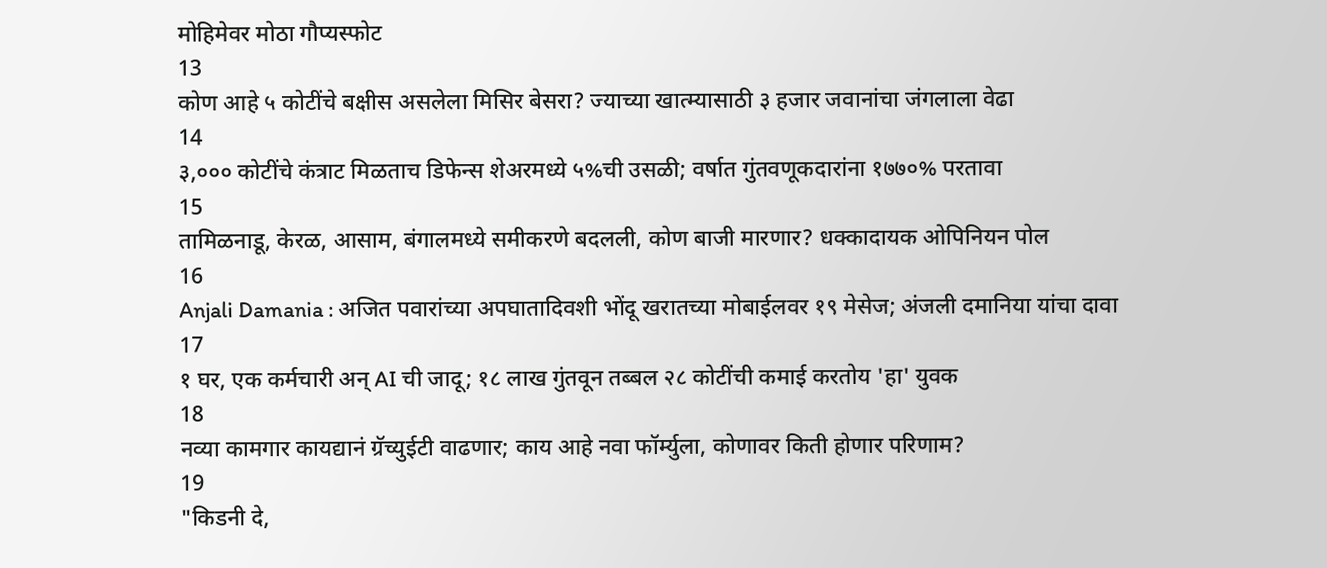मोहिमेवर मोठा गौप्यस्फोट
13
कोण आहे ५ कोटींचे बक्षीस असलेला मिसिर बेसरा? ज्याच्या खात्म्यासाठी ३ हजार जवानांचा जंगलाला वेढा
14
३,००० कोटींचे कंत्राट मिळताच डिफेन्स शेअरमध्ये ५%ची उसळी; वर्षात गुंतवणूकदारांना १७७०% परतावा
15
तामिळनाडू, केरळ, आसाम, बंगालमध्ये समीकरणे बदलली, कोण बाजी मारणार? धक्कादायक ओपिनियन पोल
16
Anjali Damania : अजित पवारांच्या अपघातादिवशी भोंदू खरातच्या मोबाईलवर १९ मेसेज; अंजली दमानिया यांचा दावा
17
१ घर, एक कर्मचारी अन् AI ची जादू; १८ लाख गुंतवून तब्बल २८ कोटींची कमाई करतोय 'हा' युवक
18
नव्या कामगार कायद्यानं ग्रॅच्युईटी वाढणार; काय आहे नवा फॉर्म्युला, कोणावर किती होणार परिणाम?
19
"किडनी दे,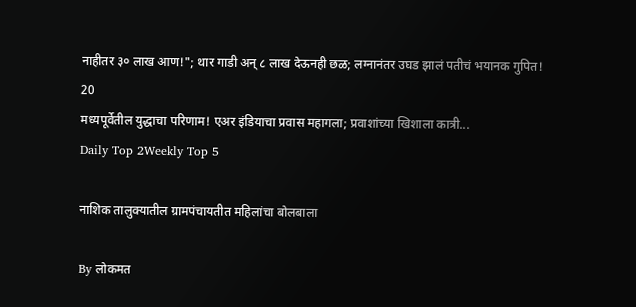नाहीतर ३० लाख आण!"; थार गाडी अन् ८ लाख देऊनही छळ; लग्नानंतर उघड झालं पतीचं भयानक गुपित!
20
मध्यपूर्वेतील युद्धाचा परिणाम! एअर इंडियाचा प्रवास महागला; प्रवाशांच्या खिशाला कात्री...
Daily Top 2Weekly Top 5

नाशिक तालुक्यातील ग्रामपंचायतीत महिलांचा बोलबाला

By लोकमत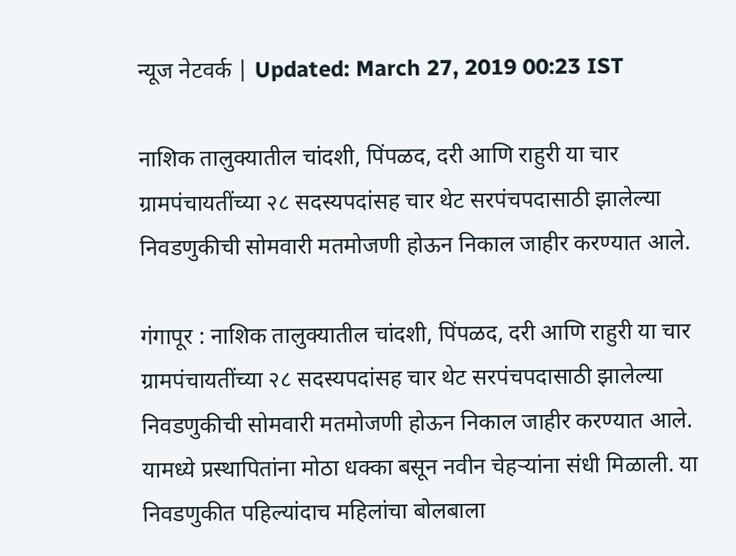न्यूज नेटवर्क | Updated: March 27, 2019 00:23 IST

नाशिक तालुक्यातील चांदशी, पिंपळद, दरी आणि राहुरी या चार ग्रामपंचायतींच्या २८ सदस्यपदांसह चार थेट सरपंचपदासाठी झालेल्या निवडणुकीची सोमवारी मतमोजणी होऊन निकाल जाहीर करण्यात आले.

गंगापूर : नाशिक तालुक्यातील चांदशी, पिंपळद, दरी आणि राहुरी या चार ग्रामपंचायतींच्या २८ सदस्यपदांसह चार थेट सरपंचपदासाठी झालेल्या निवडणुकीची सोमवारी मतमोजणी होऊन निकाल जाहीर करण्यात आले. यामध्ये प्रस्थापितांना मोठा धक्का बसून नवीन चेहऱ्यांना संधी मिळाली. या निवडणुकीत पहिल्यांदाच महिलांचा बोलबाला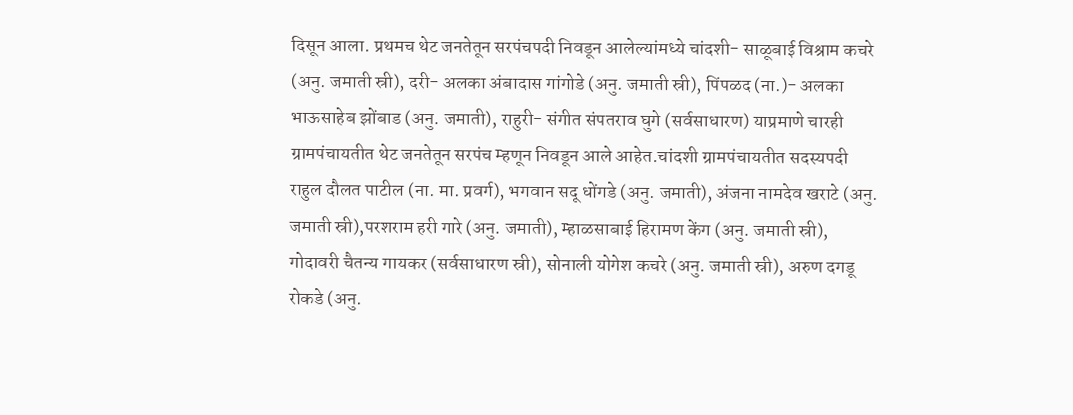दिसून आला. प्रथमच थेट जनतेतून सरपंचपदी निवडून आलेल्यांमध्ये चांदशी- साळूबाई विश्राम कचरे (अनु. जमाती स्री), दरी- अलका अंबादास गांगोडे (अनु. जमाती स्री), पिंपळद (ना.)- अलका भाऊसाहेब झोंबाड (अनु. जमाती), राहुरी- संगीत संपतराव घुगे (सर्वसाधारण) याप्रमाणे चारही ग्रामपंचायतीत थेट जनतेतून सरपंच म्हणून निवडून आले आहेत.चांदशी ग्रामपंचायतीत सदस्यपदी राहुल दौलत पाटील (ना. मा. प्रवर्ग), भगवान सदू धोंगडे (अनु. जमाती), अंजना नामदेव खराटे (अनु. जमाती स्री),परशराम हरी गारे (अनु. जमाती), म्हाळसाबाई हिरामण केंग (अनु. जमाती स्री), गोदावरी चैतन्य गायकर (सर्वसाधारण स्री), सोनाली योगेश कचरे (अनु. जमाती स्री), अरुण दगडू रोकडे (अनु.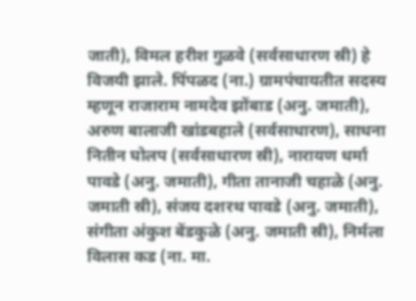जाती), विमल हरीश गुळवे (सर्वसाधारण स्री) हे विजयी झाले. पिंपळद (ना.) ग्रामपंचायतीत सदस्य म्हणून राजाराम नामदेव झोंबाड (अनु. जमाती), अरुण बालाजी खांडबहाले (सर्वसाधारण), साधना नितीन घोलप (सर्वसाधारण स्री), नारायण धर्मा पावडे (अनु. जमाती), गीता तानाजी चहाळे (अनु. जमाती स्री), संजय दशरथ पावडे (अनु. जमाती), संगीता अंकुश बेंडकुळे (अनु. जमाती स्री), निर्मला विलास कड (ना. मा.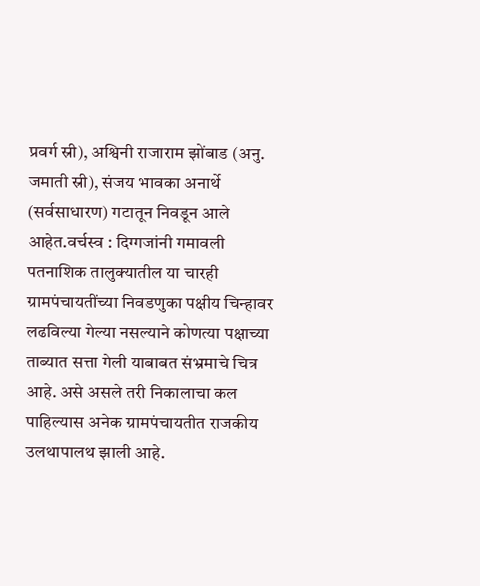प्रवर्ग स्री), अश्विनी राजाराम झोंबाड (अनु. जमाती स्री), संजय भावका अनार्थे (सर्वसाधारण) गटातून निवडून आले आहेत.वर्चस्व : दिग्गजांनी गमावली पतनाशिक तालुक्यातील या चारही ग्रामपंचायतींच्या निवडणुका पक्षीय चिन्हावर लढविल्या गेल्या नसल्याने कोणत्या पक्षाच्या ताब्यात सत्ता गेली याबाबत संभ्रमाचे चित्र आहे. असे असले तरी निकालाचा कल पाहिल्यास अनेक ग्रामपंचायतीत राजकीय उलथापालथ झाली आहे.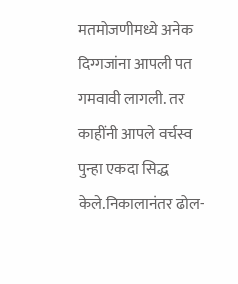मतमोजणीमध्ये अनेक दिग्गजांना आपली पत गमवावी लागली. तर काहींनी आपले वर्चस्व पुन्हा एकदा सिद्ध केले.निकालानंतर ढोल-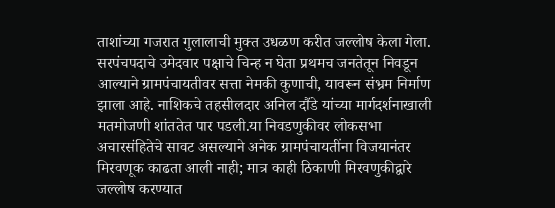ताशांच्या गजरात गुलालाची मुक्त उधळण करीत जल्लोष केला गेला. सरपंचपदाचे उमेदवार पक्षाचे चिन्ह न घेता प्रथमच जनतेतून निवडून आल्याने ग्रामपंचायतीवर सत्ता नेमकी कुणाची, यावरून संभ्रम निर्माण झाला आहे. नाशिकचे तहसीलदार अनिल दौंडे यांच्या मार्गदर्शनाखाली मतमोजणी शांततेत पार पडली.या निवडणुकीवर लोकसभा अचारसंहितेचे सावट असल्याने अनेक ग्रामपंचायतींना विजयानंतर मिरवणूक काढता आली नाही; मात्र काही ठिकाणी मिरवणुकीद्वारे जल्लोष करण्यात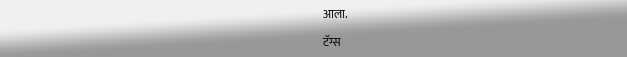आला.

टॅग्स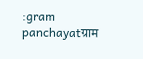:gram panchayatग्राम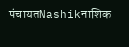पंचायतNashikनाशिक